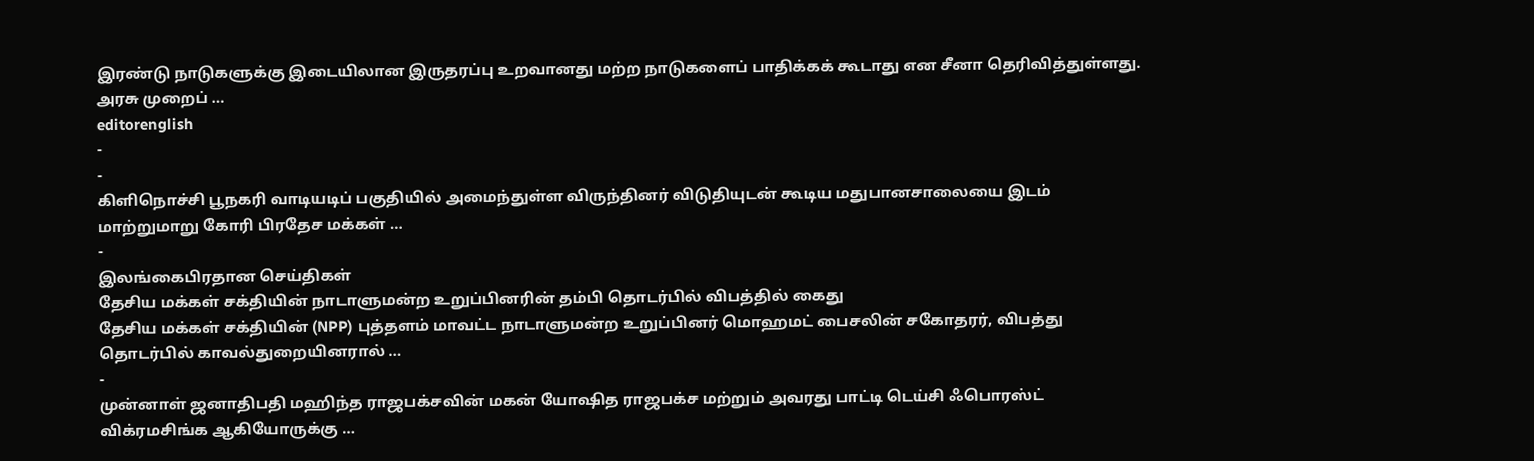இரண்டு நாடுகளுக்கு இடையிலான இருதரப்பு உறவானது மற்ற நாடுகளைப் பாதிக்கக் கூடாது என சீனா தெரிவித்துள்ளது. அரசு முறைப் …
editorenglish
-
-
கிளிநொச்சி பூநகரி வாடியடிப் பகுதியில் அமைந்துள்ள விருந்தினர் விடுதியுடன் கூடிய மதுபானசாலையை இடம் மாற்றுமாறு கோரி பிரதேச மக்கள் …
-
இலங்கைபிரதான செய்திகள்
தேசிய மக்கள் சக்தியின் நாடாளுமன்ற உறுப்பினரின் தம்பி தொடர்பில் விபத்தில் கைது
தேசிய மக்கள் சக்தியின் (NPP) புத்தளம் மாவட்ட நாடாளுமன்ற உறுப்பினர் மொஹமட் பைசலின் சகோதரர், விபத்து தொடர்பில் காவல்துறையினரால் …
-
முன்னாள் ஜனாதிபதி மஹிந்த ராஜபக்சவின் மகன் யோஷித ராஜபக்ச மற்றும் அவரது பாட்டி டெய்சி ஃபொரஸ்ட் விக்ரமசிங்க ஆகியோருக்கு …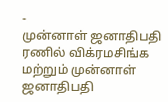-
முன்னாள் ஜனாதிபதி ரணில் விக்ரமசிங்க மற்றும் முன்னாள் ஜனாதிபதி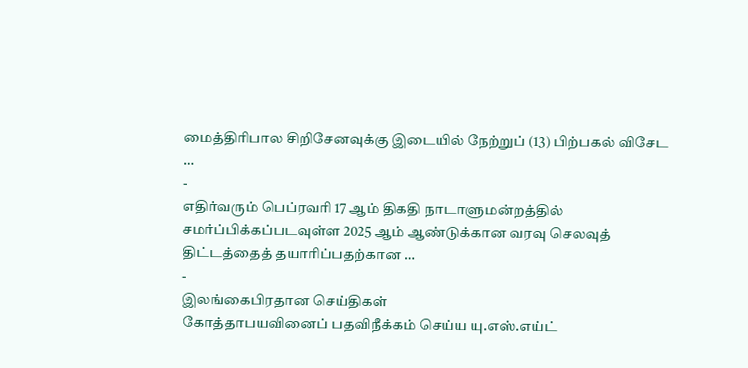மைத்திரிபால சிறிசேனவுக்கு இடையில் நேற்றுப் (13) பிற்பகல் விசேட …
-
எதிர்வரும் பெப்ரவரி 17 ஆம் திகதி நாடாளுமன்றத்தில் சமர்ப்பிக்கப்படவுள்ள 2025 ஆம் ஆண்டுக்கான வரவு செலவுத் திட்டத்தைத் தயாரிப்பதற்கான …
-
இலங்கைபிரதான செய்திகள்
கோத்தாபயவினைப் பதவிநீக்கம் செய்ய யு.எஸ்.எய்ட்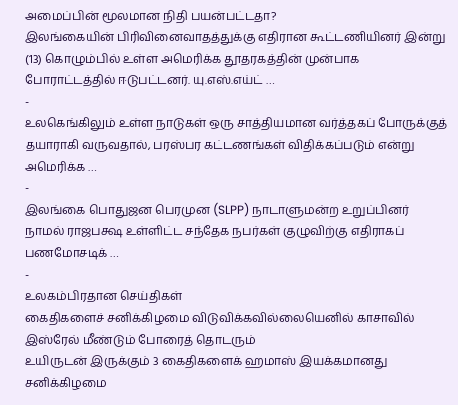அமைப்பின் மூலமான நிதி பயன்பட்டதா?
இலங்கையின் பிரிவினைவாதத்துக்கு எதிரான கூட்டணியினர் இன்று (13) கொழும்பில் உள்ள அமெரிக்க தூதரகத்தின் முன்பாக போராட்டத்தில் ஈடுபட்டனர். யு.எஸ்.எய்ட் …
-
உலகெங்கிலும் உள்ள நாடுகள் ஒரு சாத்தியமான வர்த்தகப் போருக்குத் தயாராகி வருவதால், பரஸ்பர கட்டணங்கள் விதிக்கப்படும் என்று அமெரிக்க …
-
இலங்கை பொதுஜன பெரமுன (SLPP) நாடாளுமன்ற உறுப்பினர் நாமல் ராஜபக்ஷ உள்ளிட்ட சந்தேக நபர்கள் குழுவிற்கு எதிராகப் பணமோசடிக் …
-
உலகம்பிரதான செய்திகள்
கைதிகளைச் சனிக்கிழமை விடுவிக்கவில்லையெனில் காசாவில் இஸ்ரேல் மீண்டும் போரைத் தொடரும்
உயிருடன் இருக்கும் 3 கைதிகளைக் ஹமாஸ் இயக்கமானது சனிக்கிழமை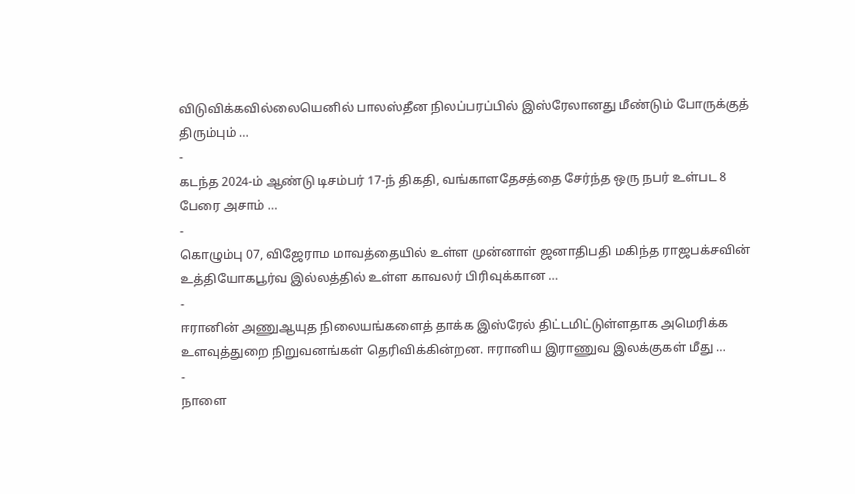விடுவிக்கவில்லையெனில் பாலஸ்தீன நிலப்பரப்பில் இஸ்ரேலானது மீண்டும் போருக்குத் திரும்பும் …
-
கடந்த 2024-ம் ஆண்டு டிசம்பர் 17-ந் திகதி, வங்காளதேசத்தை சேர்ந்த ஒரு நபர் உள்பட 8 பேரை அசாம் …
-
கொழும்பு 07, விஜேராம மாவத்தையில் உள்ள முன்னாள் ஜனாதிபதி மகிந்த ராஜபக்சவின் உத்தியோகபூர்வ இல்லத்தில் உள்ள காவலர் பிரிவுக்கான …
-
ஈரானின் அணுஆயுத நிலையங்களைத் தாக்க இஸ்ரேல் திட்டமிட்டுள்ளதாக அமெரிக்க உளவுத்துறை நிறுவனங்கள் தெரிவிக்கின்றன. ஈரானிய இராணுவ இலக்குகள் மீது …
-
நாளை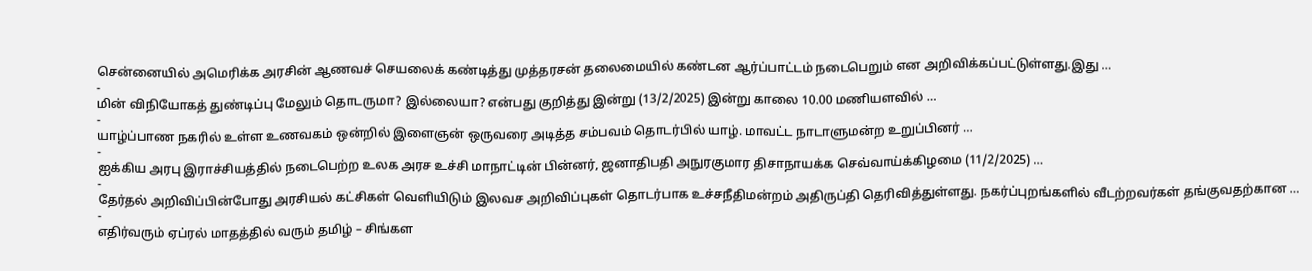சென்னையில் அமெரிக்க அரசின் ஆணவச் செயலைக் கண்டித்து முத்தரசன் தலைமையில் கண்டன ஆர்ப்பாட்டம் நடைபெறும் என அறிவிக்கப்பட்டுள்ளது.இது …
-
மின் விநியோகத் துண்டிப்பு மேலும் தொடருமா? இல்லையா? என்பது குறித்து இன்று (13/2/2025) இன்று காலை 10.00 மணியளவில் …
-
யாழ்ப்பாண நகரில் உள்ள உணவகம் ஒன்றில் இளைஞன் ஒருவரை அடித்த சம்பவம் தொடர்பில் யாழ். மாவட்ட நாடாளுமன்ற உறுப்பினர் …
-
ஐக்கிய அரபு இராச்சியத்தில் நடைபெற்ற உலக அரச உச்சி மாநாட்டின் பின்னர், ஜனாதிபதி அநுரகுமார திசாநாயக்க செவ்வாய்க்கிழமை (11/2/2025) …
-
தேர்தல் அறிவிப்பின்போது அரசியல் கட்சிகள் வெளியிடும் இலவச அறிவிப்புகள் தொடர்பாக உச்சநீதிமன்றம் அதிருப்தி தெரிவித்துள்ளது. நகர்ப்புறங்களில் வீடற்றவர்கள் தங்குவதற்கான …
-
எதிர்வரும் ஏப்ரல் மாதத்தில் வரும் தமிழ் – சிங்கள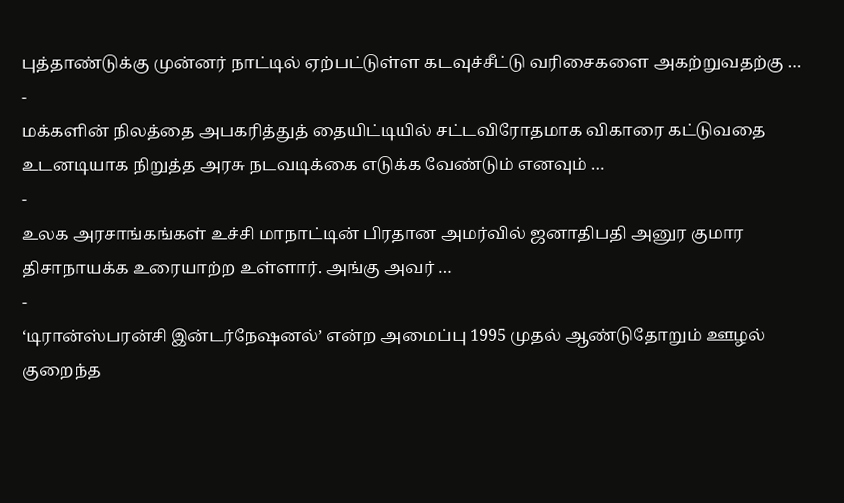புத்தாண்டுக்கு முன்னர் நாட்டில் ஏற்பட்டுள்ள கடவுச்சீட்டு வரிசைகளை அகற்றுவதற்கு …
-
மக்களின் நிலத்தை அபகரித்துத் தையிட்டியில் சட்டவிரோதமாக விகாரை கட்டுவதை உடனடியாக நிறுத்த அரசு நடவடிக்கை எடுக்க வேண்டும் எனவும் …
-
உலக அரசாங்கங்கள் உச்சி மாநாட்டின் பிரதான அமர்வில் ஜனாதிபதி அனுர குமார திசாநாயக்க உரையாற்ற உள்ளார். அங்கு அவர் …
-
‘டிரான்ஸ்பரன்சி இன்டர்நேஷனல்’ என்ற அமைப்பு 1995 முதல் ஆண்டுதோறும் ஊழல் குறைந்த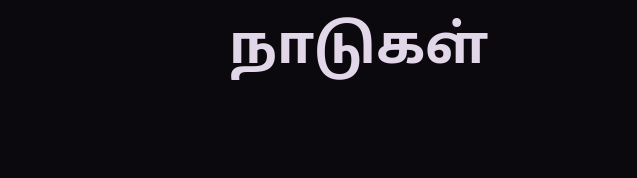நாடுகள்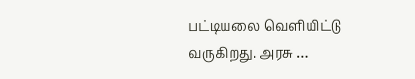பட்டியலை வெளியிட்டு வருகிறது. அரசு …